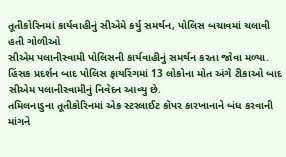તૂતીકોરિનમાં કાર્યવાહીનું સીએમે કર્યુ સમર્થન, પોલિસ બચાવમાં ચલાવી હતી ગોળીઓ
સીએમ પલાનીસ્વામી પોલિસની કાર્યવાહીનું સમર્થન કરતા જોવા મળ્યા. હિંસક પ્રદર્શન બાદ પોલિસ ફાયરિંગમાં 13 લોકોના મોત અંગે ટીકાઓ બાદ સીએમ પલાનીસ્વામીનું નિવેદન આવ્યુ છે.
તમિલનાડુના તૂતીકોરિનમાં એક સ્ટરલાઈટ કૉપર કારખાનાને બંધ કરવાની માંગને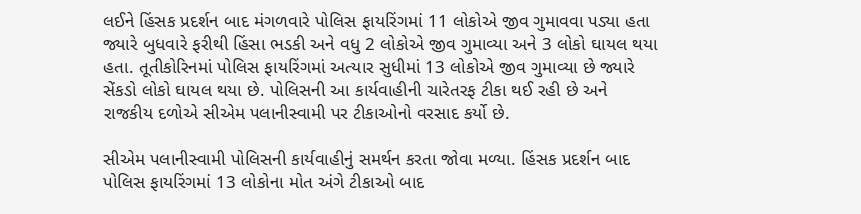લઈને હિંસક પ્રદર્શન બાદ મંગળવારે પોલિસ ફાયરિંગમાં 11 લોકોએ જીવ ગુમાવવા પડ્યા હતા જ્યારે બુધવારે ફરીથી હિંસા ભડકી અને વધુ 2 લોકોએ જીવ ગુમાવ્યા અને 3 લોકો ઘાયલ થયા હતા. તૂતીકોરિનમાં પોલિસ ફાયરિંગમાં અત્યાર સુધીમાં 13 લોકોએ જીવ ગુમાવ્યા છે જ્યારે સેંકડો લોકો ઘાયલ થયા છે. પોલિસની આ કાર્યવાહીની ચારેતરફ ટીકા થઈ રહી છે અને રાજકીય દળોએ સીએમ પલાનીસ્વામી પર ટીકાઓનો વરસાદ કર્યો છે.

સીએમ પલાનીસ્વામી પોલિસની કાર્યવાહીનું સમર્થન કરતા જોવા મળ્યા. હિંસક પ્રદર્શન બાદ પોલિસ ફાયરિંગમાં 13 લોકોના મોત અંગે ટીકાઓ બાદ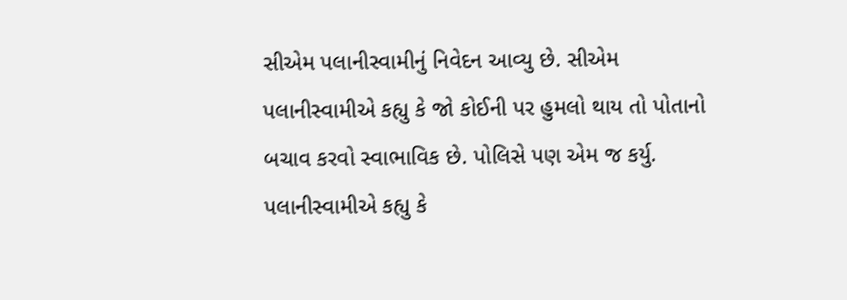સીએમ પલાનીસ્વામીનું નિવેદન આવ્યુ છે. સીએમ પલાનીસ્વામીએ કહ્યુ કે જો કોઈની પર હુમલો થાય તો પોતાનો બચાવ કરવો સ્વાભાવિક છે. પોલિસે પણ એમ જ કર્યુ. પલાનીસ્વામીએ કહ્યુ કે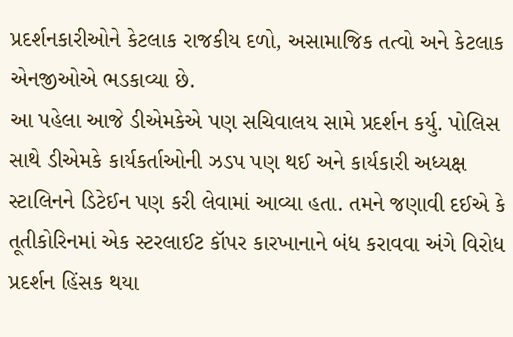પ્રદર્શનકારીઓને કેટલાક રાજકીય દળો, અસામાજિક તત્વો અને કેટલાક એનજીઓએ ભડકાવ્યા છે.
આ પહેલા આજે ડીએમકેએ પણ સચિવાલય સામે પ્રદર્શન કર્યુ. પોલિસ સાથે ડીએમકે કાર્યકર્તાઓની ઝડપ પણ થઈ અને કાર્યકારી અધ્યક્ષ સ્ટાલિનને ડિટેઈન પણ કરી લેવામાં આવ્યા હતા. તમને જણાવી દઈએ કે તૂતીકોરિનમાં એક સ્ટરલાઈટ કૉપર કારખાનાને બંધ કરાવવા અંગે વિરોધ પ્રદર્શન હિંસક થયા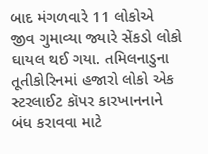બાદ મંગળવારે 11 લોકોએ જીવ ગુમાવ્યા જ્યારે સેંકડો લોકો ઘાયલ થઈ ગયા. તમિલનાડુના તૂતીકોરિનમાં હજારો લોકો એક સ્ટરલાઈટ કૉપર કારખાનનાને બંધ કરાવવા માટે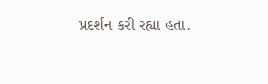પ્રદર્શન કરી રહ્યા હતા.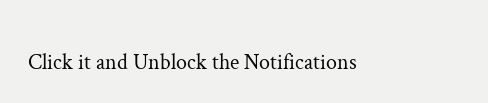Click it and Unblock the Notifications